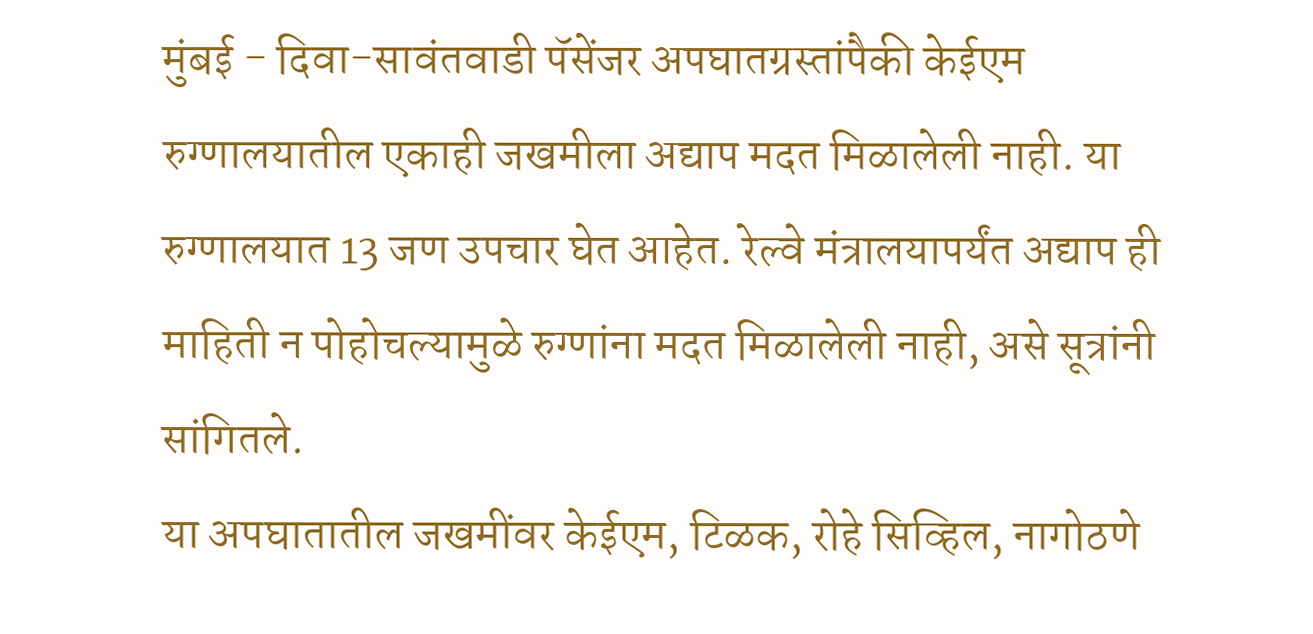मुंबई - दिवा-सावंतवाडी पॅसेंजर अपघातग्रस्तांपैकी केईएम रुग्णालयातील एकाही जखमीला अद्याप मदत मिळालेली नाही. या रुग्णालयात 13 जण उपचार घेत आहेत. रेल्वे मंत्रालयापर्यंत अद्याप ही माहिती न पोहोचल्यामुळे रुग्णांना मदत मिळालेली नाही, असे सूत्रांनी सांगितले.
या अपघातातील जखमींवर केईएम, टिळक, रोहे सिव्हिल, नागोठणे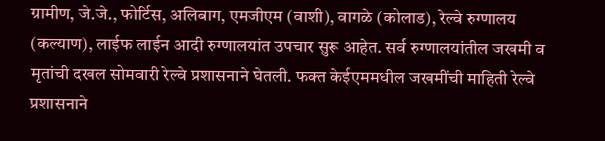ग्रामीण, जे.जे., फोर्टिस, अलिबाग, एमजीएम (वाशी), वागळे (कोलाड), रेल्वे रुग्णालय (कल्याण), लाईफ लाईन आदी रुग्णालयांत उपचार सुरू आहेत. सर्व रुग्णालयांतील जखमी व मृतांची दखल सोमवारी रेल्वे प्रशासनाने घेतली. फक्त केईएममधील जखमींची माहिती रेल्वे प्रशासनाने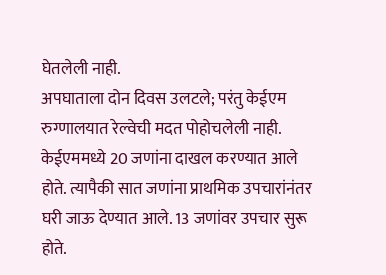घेतलेली नाही.
अपघाताला दोन दिवस उलटले; परंतु केईएम रुग्णालयात रेल्वेची मदत पोहोचलेली नाही. केईएममध्ये 20 जणांना दाखल करण्यात आले होते. त्यापैकी सात जणांना प्राथमिक उपचारांनंतर घरी जाऊ देण्यात आले. 13 जणांवर उपचार सुरू होते.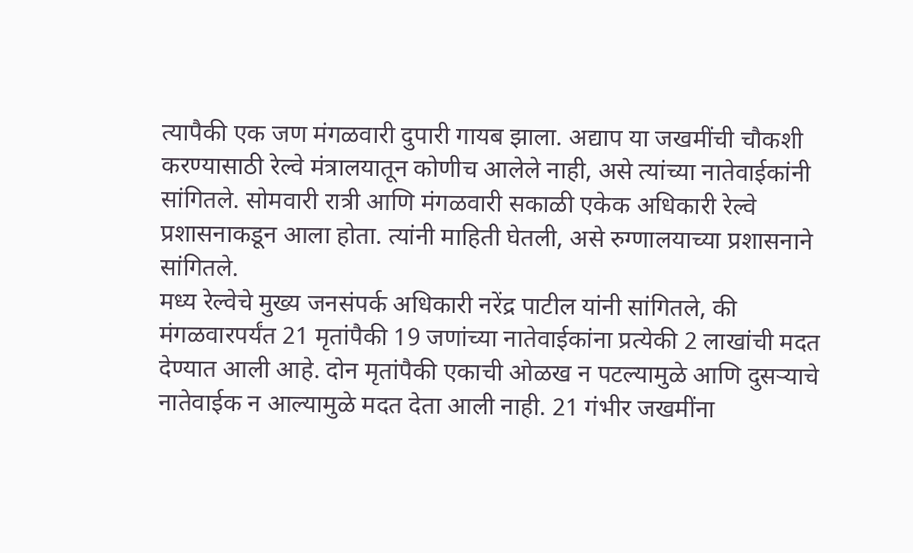त्यापैकी एक जण मंगळवारी दुपारी गायब झाला. अद्याप या जखमींची चौकशी करण्यासाठी रेल्वे मंत्रालयातून कोणीच आलेले नाही, असे त्यांच्या नातेवाईकांनी सांगितले. सोमवारी रात्री आणि मंगळवारी सकाळी एकेक अधिकारी रेल्वे प्रशासनाकडून आला होता. त्यांनी माहिती घेतली, असे रुग्णालयाच्या प्रशासनाने सांगितले.
मध्य रेल्वेचे मुख्य जनसंपर्क अधिकारी नरेंद्र पाटील यांनी सांगितले, की मंगळवारपर्यंत 21 मृतांपैकी 19 जणांच्या नातेवाईकांना प्रत्येकी 2 लाखांची मदत देण्यात आली आहे. दोन मृतांपैकी एकाची ओळख न पटल्यामुळे आणि दुसऱ्याचे नातेवाईक न आल्यामुळे मदत देता आली नाही. 21 गंभीर जखमींना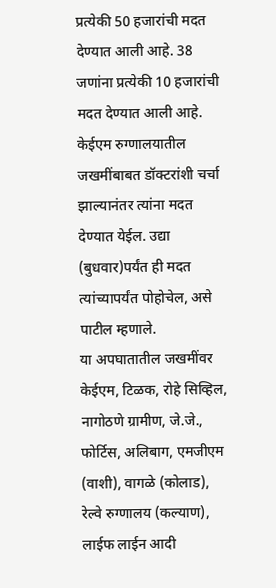प्रत्येकी 50 हजारांची मदत देण्यात आली आहे. 38 जणांना प्रत्येकी 10 हजारांची मदत देण्यात आली आहे. केईएम रुग्णालयातील जखमींबाबत डॉक्टरांशी चर्चा झाल्यानंतर त्यांना मदत देण्यात येईल. उद्या (बुधवार)पर्यंत ही मदत त्यांच्यापर्यंत पोहोचेल, असे पाटील म्हणाले.
या अपघातातील जखमींवर केईएम, टिळक, रोहे सिव्हिल, नागोठणे ग्रामीण, जे.जे., फोर्टिस, अलिबाग, एमजीएम (वाशी), वागळे (कोलाड), रेल्वे रुग्णालय (कल्याण), लाईफ लाईन आदी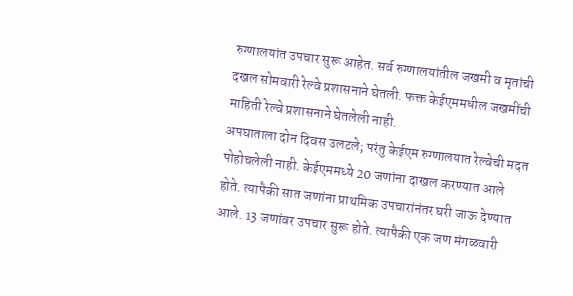रुग्णालयांत उपचार सुरू आहेत. सर्व रुग्णालयांतील जखमी व मृतांची दखल सोमवारी रेल्वे प्रशासनाने घेतली. फक्त केईएममधील जखमींची माहिती रेल्वे प्रशासनाने घेतलेली नाही.
अपघाताला दोन दिवस उलटले; परंतु केईएम रुग्णालयात रेल्वेची मदत पोहोचलेली नाही. केईएममध्ये 20 जणांना दाखल करण्यात आले होते. त्यापैकी सात जणांना प्राथमिक उपचारांनंतर घरी जाऊ देण्यात आले. 13 जणांवर उपचार सुरू होते. त्यापैकी एक जण मंगळवारी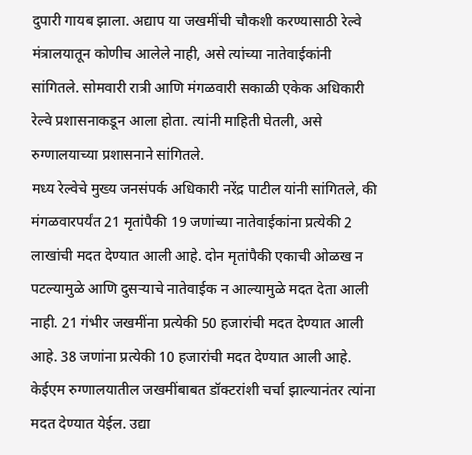दुपारी गायब झाला. अद्याप या जखमींची चौकशी करण्यासाठी रेल्वे मंत्रालयातून कोणीच आलेले नाही, असे त्यांच्या नातेवाईकांनी सांगितले. सोमवारी रात्री आणि मंगळवारी सकाळी एकेक अधिकारी रेल्वे प्रशासनाकडून आला होता. त्यांनी माहिती घेतली, असे रुग्णालयाच्या प्रशासनाने सांगितले.
मध्य रेल्वेचे मुख्य जनसंपर्क अधिकारी नरेंद्र पाटील यांनी सांगितले, की मंगळवारपर्यंत 21 मृतांपैकी 19 जणांच्या नातेवाईकांना प्रत्येकी 2 लाखांची मदत देण्यात आली आहे. दोन मृतांपैकी एकाची ओळख न पटल्यामुळे आणि दुसऱ्याचे नातेवाईक न आल्यामुळे मदत देता आली नाही. 21 गंभीर जखमींना प्रत्येकी 50 हजारांची मदत देण्यात आली आहे. 38 जणांना प्रत्येकी 10 हजारांची मदत देण्यात आली आहे. केईएम रुग्णालयातील जखमींबाबत डॉक्टरांशी चर्चा झाल्यानंतर त्यांना मदत देण्यात येईल. उद्या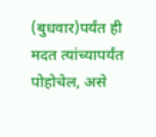(बुधवार)पर्यंत ही मदत त्यांच्यापर्यंत पोहोचेल, असे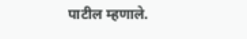पाटील म्हणाले.